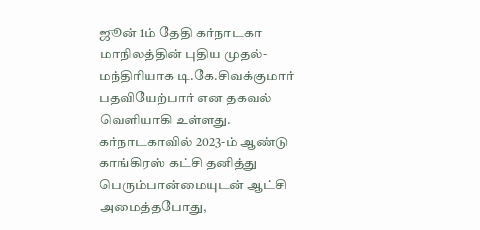ஜூன் 1ம் தேதி கர்நாடகா மாநிலத்தின் புதிய முதல்-மந்திரியாக டி.கே.சிவக்குமார் பதவியேற்பார் என தகவல் வெளியாகி உள்ளது.
கர்நாடகாவில் 2023-ம் ஆண்டு காங்கிரஸ் கட்சி தனித்து பெரும்பான்மையுடன் ஆட்சி அமைத்தபோது,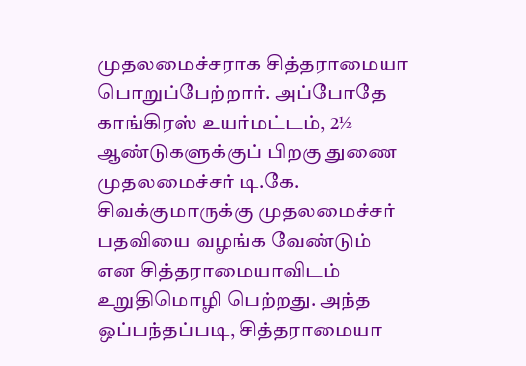முதலமைச்சராக சித்தராமையா பொறுப்பேற்றார். அப்போதே காங்கிரஸ் உயர்மட்டம், 2½ ஆண்டுகளுக்குப் பிறகு துணை முதலமைச்சர் டி.கே. சிவக்குமாருக்கு முதலமைச்சர் பதவியை வழங்க வேண்டும் என சித்தராமையாவிடம் உறுதிமொழி பெற்றது. அந்த ஒப்பந்தப்படி, சித்தராமையா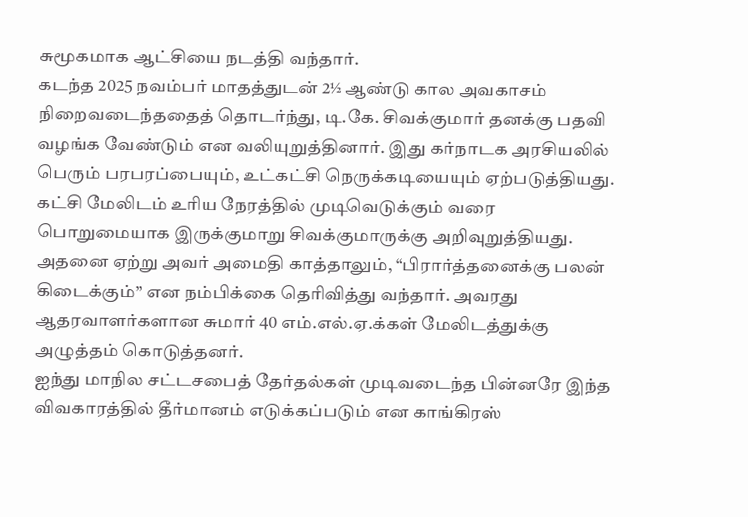சுமூகமாக ஆட்சியை நடத்தி வந்தார்.
கடந்த 2025 நவம்பர் மாதத்துடன் 2½ ஆண்டு கால அவகாசம் நிறைவடைந்ததைத் தொடர்ந்து, டி.கே. சிவக்குமார் தனக்கு பதவி வழங்க வேண்டும் என வலியுறுத்தினார். இது கர்நாடக அரசியலில் பெரும் பரபரப்பையும், உட்கட்சி நெருக்கடியையும் ஏற்படுத்தியது. கட்சி மேலிடம் உரிய நேரத்தில் முடிவெடுக்கும் வரை பொறுமையாக இருக்குமாறு சிவக்குமாருக்கு அறிவுறுத்தியது. அதனை ஏற்று அவர் அமைதி காத்தாலும், “பிரார்த்தனைக்கு பலன் கிடைக்கும்” என நம்பிக்கை தெரிவித்து வந்தார். அவரது ஆதரவாளர்களான சுமார் 40 எம்.எல்.ஏ.க்கள் மேலிடத்துக்கு அழுத்தம் கொடுத்தனர்.
ஐந்து மாநில சட்டசபைத் தேர்தல்கள் முடிவடைந்த பின்னரே இந்த விவகாரத்தில் தீர்மானம் எடுக்கப்படும் என காங்கிரஸ்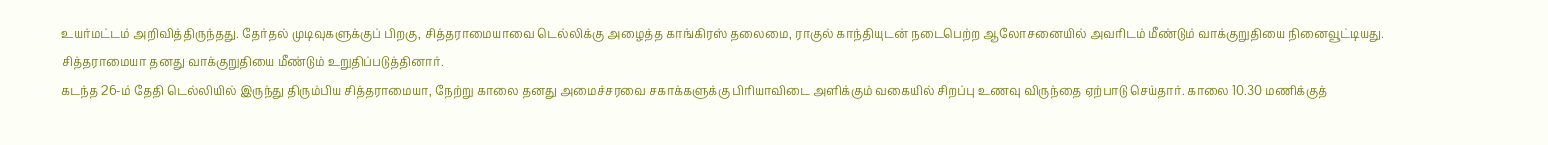உயர்மட்டம் அறிவித்திருந்தது. தேர்தல் முடிவுகளுக்குப் பிறகு, சித்தராமையாவை டெல்லிக்கு அழைத்த காங்கிரஸ் தலைமை, ராகுல் காந்தியுடன் நடைபெற்ற ஆலோசனையில் அவரிடம் மீண்டும் வாக்குறுதியை நினைவூட்டியது. சித்தராமையா தனது வாக்குறுதியை மீண்டும் உறுதிப்படுத்தினார்.
கடந்த 26-ம் தேதி டெல்லியில் இருந்து திரும்பிய சித்தராமையா, நேற்று காலை தனது அமைச்சரவை சகாக்களுக்கு பிரியாவிடை அளிக்கும் வகையில் சிறப்பு உணவு விருந்தை ஏற்பாடு செய்தார். காலை 10.30 மணிக்குத்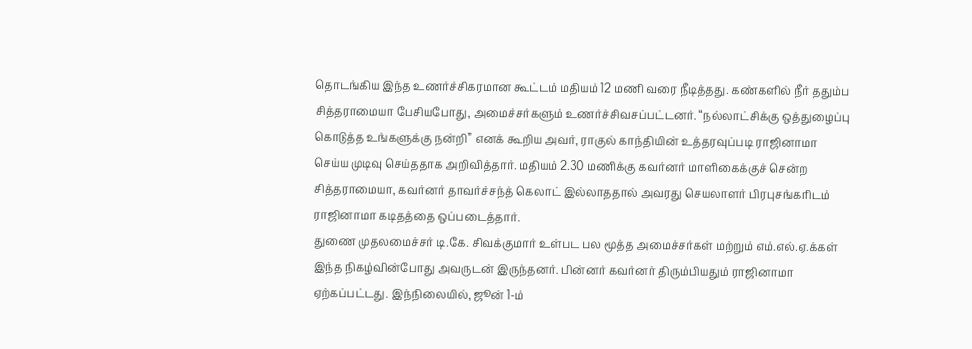தொடங்கிய இந்த உணர்ச்சிகரமான கூட்டம் மதியம் 12 மணி வரை நீடித்தது. கண்களில் நீர் ததும்ப சித்தராமையா பேசியபோது, அமைச்சர்களும் உணர்ச்சிவசப்பட்டனர். “நல்லாட்சிக்கு ஒத்துழைப்பு கொடுத்த உங்களுக்கு நன்றி” எனக் கூறிய அவர், ராகுல் காந்தியின் உத்தரவுப்படி ராஜினாமா செய்ய முடிவு செய்ததாக அறிவித்தார். மதியம் 2.30 மணிக்கு கவர்னர் மாளிகைக்குச் சென்ற சித்தராமையா, கவர்னர் தாவர்ச்சந்த் கெலாட் இல்லாததால் அவரது செயலாளர் பிரபுசங்கரிடம் ராஜினாமா கடிதத்தை ஒப்படைத்தார்.
துணை முதலமைச்சர் டி.கே. சிவக்குமார் உள்பட பல மூத்த அமைச்சர்கள் மற்றும் எம்.எல்.ஏ.க்கள் இந்த நிகழ்வின்போது அவருடன் இருந்தனர். பின்னர் கவர்னர் திரும்பியதும் ராஜினாமா ஏற்கப்பட்டது. இந்நிலையில், ஜூன் 1-ம்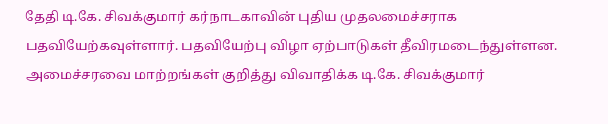தேதி டி.கே. சிவக்குமார் கர்நாடகாவின் புதிய முதலமைச்சராக பதவியேற்கவுள்ளார். பதவியேற்பு விழா ஏற்பாடுகள் தீவிரமடைந்துள்ளன. அமைச்சரவை மாற்றங்கள் குறித்து விவாதிக்க டி.கே. சிவக்குமார்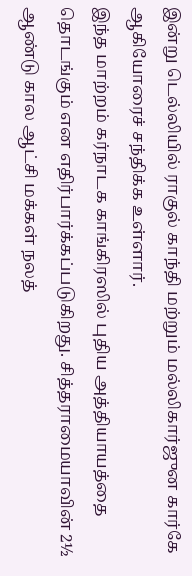இன்று டெல்லியில் ராகுல் காந்தி மற்றும் மல்லிகார்ஜுன கார்கே ஆகியோரைச் சந்திக்க உள்ளார்.
இந்த மாற்றம் கர்நாடக காங்கிரஸில் புதிய அத்தியாயத்தை தொடங்கும் என எதிர்பார்க்கப்படுகிறது. சித்தராமையாவின் 2½ ஆண்டு கால ஆட்சி மக்கள் நலத்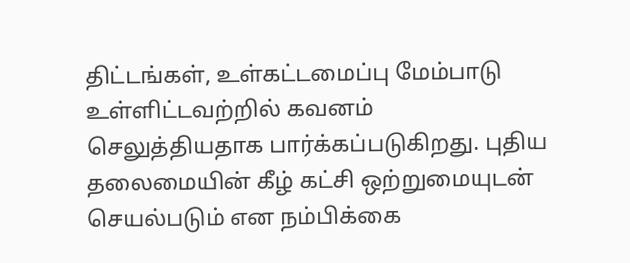திட்டங்கள், உள்கட்டமைப்பு மேம்பாடு உள்ளிட்டவற்றில் கவனம் செலுத்தியதாக பார்க்கப்படுகிறது. புதிய தலைமையின் கீழ் கட்சி ஒற்றுமையுடன் செயல்படும் என நம்பிக்கை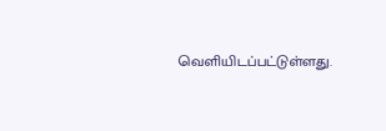வெளியிடப்பட்டுள்ளது.